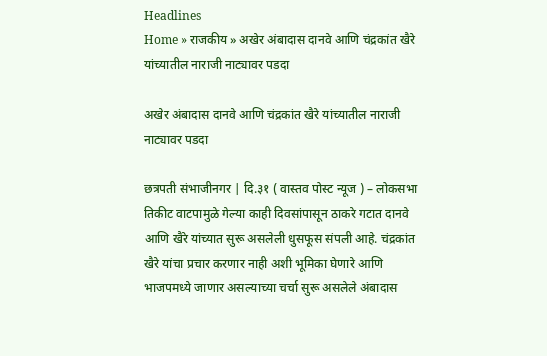Headlines
Home » राजकीय » अखेर अंबादास दानवे आणि चंद्रकांत खैरे यांच्यातील नाराजी नाट्यावर पडदा

अखेर अंबादास दानवे आणि चंद्रकांत खैरे यांच्यातील नाराजी नाट्यावर पडदा

छत्रपती संभाजीनगर | दि.३१ ( वास्तव पोस्ट न्यूज ) – लोकसभा तिकीट वाटपामुळे गेल्या काही दिवसांपासून ठाकरे गटात दानवे आणि खैरे यांच्यात सुरू असलेली धुसफूस संपली आहे. चंद्रकांत खैरे यांचा प्रचार करणार नाही अशी भूमिका घेणारे आणि भाजपमध्ये जाणार असल्याच्या चर्चा सुरू असलेले अंबादास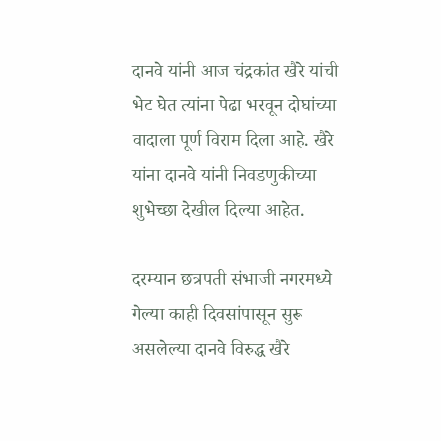दानवे यांनी आज चंद्रकांत खैरे यांची भेट घेत त्यांना पेढा भरवून दोघांच्या वादाला पूर्ण विराम दिला आहे. खैरे यांना दानवे यांनी निवडणुकीच्या शुभेच्छा देखील दिल्या आहेत.

दरम्यान छत्रपती संभाजी नगरमध्ये गेल्या काही दिवसांपासून सुरू असलेल्या दानवे विरुद्ध खैरे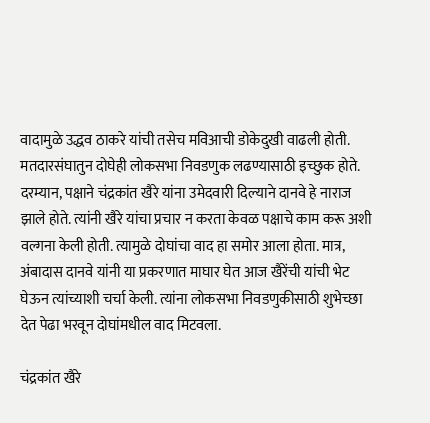वादामुळे उद्धव ठाकरे यांची तसेच मविआची डोकेदुखी वाढली होती. मतदारसंघातुन दोघेही लोकसभा निवडणुक लढण्यासाठी इच्छुक होते. दरम्यान, पक्षाने चंद्रकांत खैरे यांना उमेदवारी दिल्याने दानवे हे नाराज झाले होते. त्यांनी खैरे यांचा प्रचार न करता केवळ पक्षाचे काम करू अशी वल्गना केली होती. त्यामुळे दोघांचा वाद हा समोर आला होता. मात्र, अंबादास दानवे यांनी या प्रकरणात माघार घेत आज खैरेंची यांची भेट घेऊन त्यांच्याशी चर्चा केली. त्यांना लोकसभा निवडणुकीसाठी शुभेच्छा देत पेढा भरवून दोघांमधील वाद मिटवला.

चंद्रकांत खैरे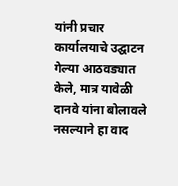यांनी प्रचार कार्यालयाचे उद्घाटन गेल्या आठवड्यात केले, मात्र यावेळी दानवे यांना बोलावले नसल्याने हा वाद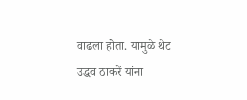वाढला होता. यामुळे थेट उद्धव ठाकरें यांना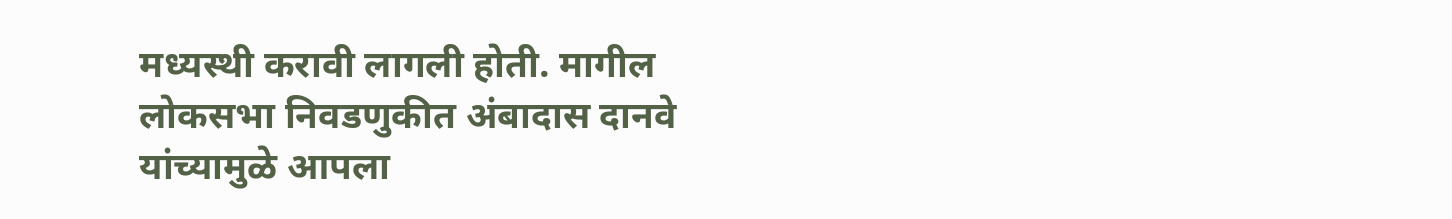मध्यस्थी करावी लागली होती. मागील लोकसभा निवडणुकीत अंबादास दानवे यांच्यामुळे आपला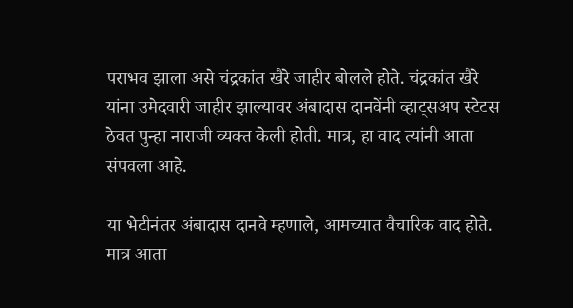पराभव झाला असे चंद्रकांत खैरे जाहीर बोलले होते. चंद्रकांत खैरे यांना उमेदवारी जाहीर झाल्यावर अंबादास दानवेंनी व्हाट्सअप स्टेटस ठेवत पुन्हा नाराजी व्यक्त केली होती. मात्र, हा वाद त्यांनी आता संपवला आहे.

या भेटीनंतर अंबादास दानवे म्हणाले, आमच्यात वैचारिक वाद होते. मात्र आता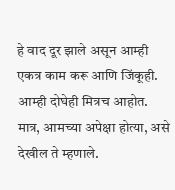हे वाद दूर झाले असून आम्ही एकत्र काम करू आणि जिंकूही. आम्ही दोघेही मित्रच आहोत. मात्र, आमच्या अपेक्षा होत्या, असे देखील ते म्हणाले.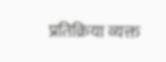प्रतिक्रिया व्यक्त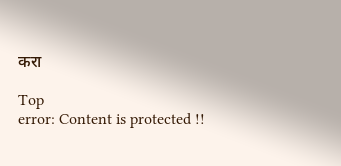करा

Top
error: Content is protected !!